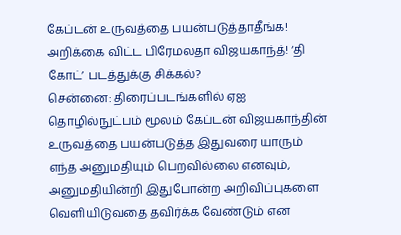கேப்டன் உருவத்தை பயன்படுத்தாதீங்க! அறிக்கை விட்ட பிரேமலதா விஜயகாந்த்! ‘தி கோட்’ படத்துக்கு சிக்கல்?
சென்னை: திரைப்படங்களில் ஏஐ தொழில்நுட்பம் மூலம் கேப்டன் விஜயகாந்தின் உருவத்தை பயன்படுத்த இதுவரை யாரும் எந்த அனுமதியும் பெறவில்லை எனவும், அனுமதியின்றி இதுபோன்ற அறிவிப்புகளை வெளியிடுவதை தவிர்க்க வேண்டும் என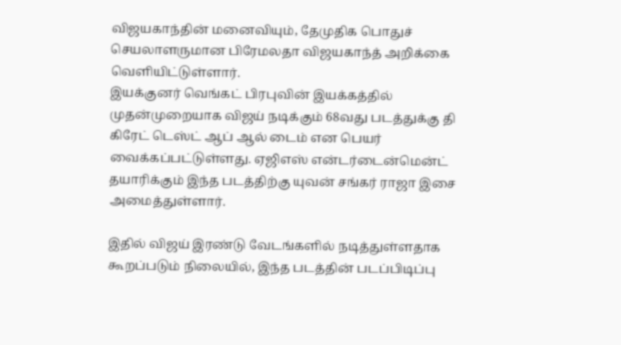விஜயகாந்தின் மனைவியும், தேமுதிக பொதுச் செயலாளருமான பிரேமலதா விஜயகாந்த் அறிக்கை வெளியிட்டுள்ளார்.
இயக்குனர் வெங்கட் பிரபுவின் இயக்கத்தில் முதன்முறையாக விஜய் நடிக்கும் 68வது படத்துக்கு தி கிரேட் டெஸ்ட் ஆப் ஆல் டைம் என பெயர் வைக்கப்பட்டுள்ளது. ஏஜிஎஸ் என்டர்டைன்மென்ட் தயாரிக்கும் இந்த படத்திற்கு யுவன் சங்கர் ராஜா இசை அமைத்துள்ளார்.

இதில் விஜய் இரண்டு வேடங்களில் நடித்துள்ளதாக கூறப்படும் நிலையில், இந்த படத்தின் படப்பிடிப்பு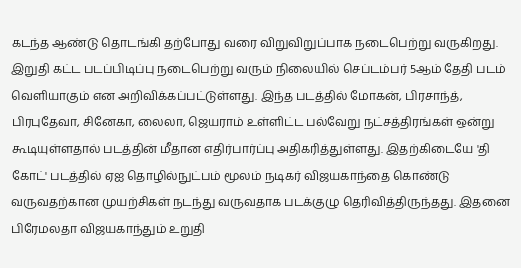கடந்த ஆண்டு தொடங்கி தற்போது வரை விறுவிறுப்பாக நடைபெற்று வருகிறது.
இறுதி கட்ட படப்பிடிப்பு நடைபெற்று வரும் நிலையில் செப்டம்பர் 5ஆம் தேதி படம் வெளியாகும் என அறிவிக்கப்பட்டுள்ளது. இந்த படத்தில் மோகன், பிரசாந்த், பிரபுதேவா, சினேகா, லைலா, ஜெயராம் உள்ளிட்ட பல்வேறு நட்சத்திரங்கள் ஒன்று கூடியுள்ளதால் படத்தின் மீதான எதிர்பார்ப்பு அதிகரித்துள்ளது. இதற்கிடையே 'தி கோட்' படத்தில் ஏஐ தொழில்நுட்பம் மூலம் நடிகர் விஜயகாந்தை கொண்டு வருவதற்கான முயற்சிகள் நடந்து வருவதாக படக்குழு தெரிவித்திருந்தது. இதனை பிரேமலதா விஜயகாந்தும் உறுதி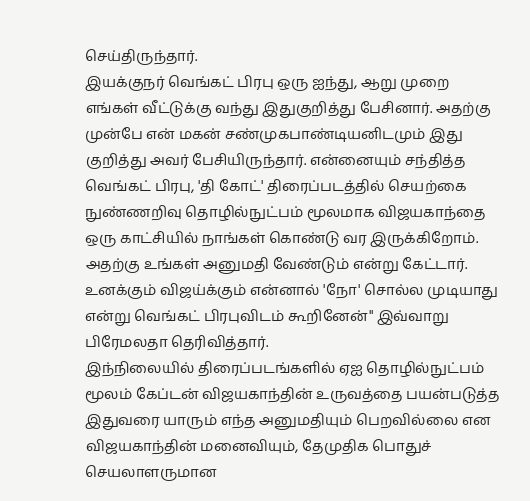செய்திருந்தார்.
இயக்குநர் வெங்கட் பிரபு ஒரு ஐந்து, ஆறு முறை எங்கள் வீட்டுக்கு வந்து இதுகுறித்து பேசினார். அதற்கு முன்பே என் மகன் சண்முகபாண்டியனிடமும் இது குறித்து அவர் பேசியிருந்தார். என்னையும் சந்தித்த வெங்கட் பிரபு, 'தி கோட்' திரைப்படத்தில் செயற்கை நுண்ணறிவு தொழில்நுட்பம் மூலமாக விஜயகாந்தை ஒரு காட்சியில் நாங்கள் கொண்டு வர இருக்கிறோம். அதற்கு உங்கள் அனுமதி வேண்டும் என்று கேட்டார். உனக்கும் விஜய்க்கும் என்னால் 'நோ' சொல்ல முடியாது என்று வெங்கட் பிரபுவிடம் கூறினேன்" இவ்வாறு பிரேமலதா தெரிவித்தார்.
இந்நிலையில் திரைப்படங்களில் ஏஐ தொழில்நுட்பம் மூலம் கேப்டன் விஜயகாந்தின் உருவத்தை பயன்படுத்த இதுவரை யாரும் எந்த அனுமதியும் பெறவில்லை என விஜயகாந்தின் மனைவியும், தேமுதிக பொதுச் செயலாளருமான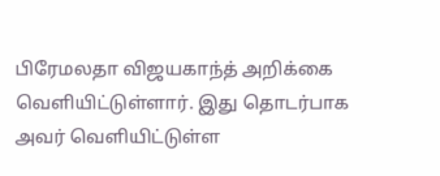பிரேமலதா விஜயகாந்த் அறிக்கை வெளியிட்டுள்ளார். இது தொடர்பாக அவர் வெளியிட்டுள்ள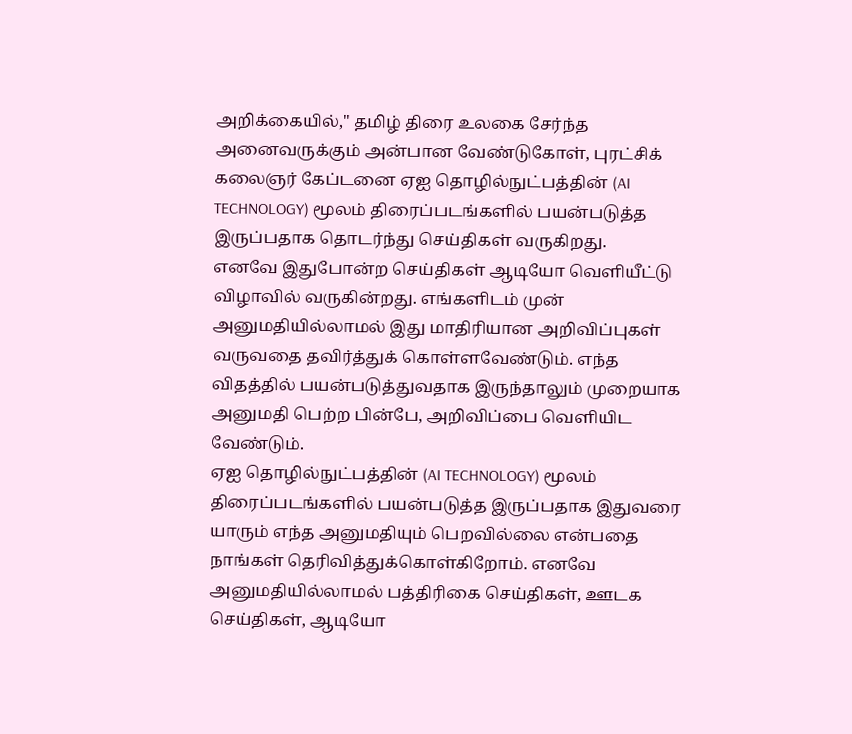அறிக்கையில்," தமிழ் திரை உலகை சேர்ந்த அனைவருக்கும் அன்பான வேண்டுகோள், புரட்சிக் கலைஞர் கேப்டனை ஏஐ தொழில்நுட்பத்தின் (AI TECHNOLOGY) மூலம் திரைப்படங்களில் பயன்படுத்த இருப்பதாக தொடர்ந்து செய்திகள் வருகிறது.
எனவே இதுபோன்ற செய்திகள் ஆடியோ வெளியீட்டு விழாவில் வருகின்றது. எங்களிடம் முன் அனுமதியில்லாமல் இது மாதிரியான அறிவிப்புகள் வருவதை தவிர்த்துக் கொள்ளவேண்டும். எந்த விதத்தில் பயன்படுத்துவதாக இருந்தாலும் முறையாக அனுமதி பெற்ற பின்பே, அறிவிப்பை வெளியிட வேண்டும்.
ஏஐ தொழில்நுட்பத்தின் (AI TECHNOLOGY) மூலம் திரைப்படங்களில் பயன்படுத்த இருப்பதாக இதுவரை யாரும் எந்த அனுமதியும் பெறவில்லை என்பதை நாங்கள் தெரிவித்துக்கொள்கிறோம். எனவே அனுமதியில்லாமல் பத்திரிகை செய்திகள், ஊடக செய்திகள், ஆடியோ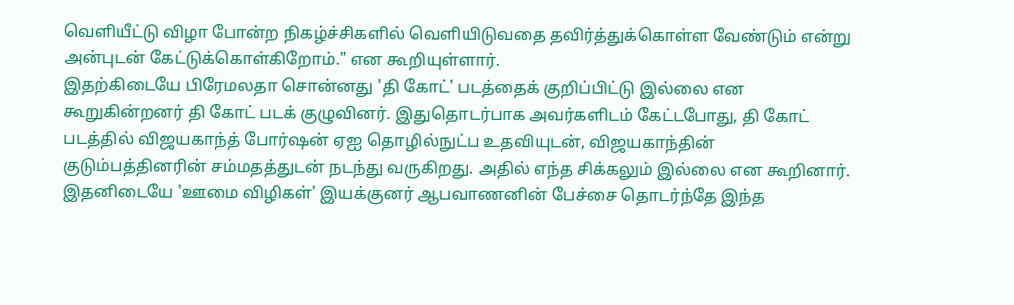வெளியீட்டு விழா போன்ற நிகழ்ச்சிகளில் வெளியிடுவதை தவிர்த்துக்கொள்ள வேண்டும் என்று அன்புடன் கேட்டுக்கொள்கிறோம்." என கூறியுள்ளார்.
இதற்கிடையே பிரேமலதா சொன்னது 'தி கோட்' படத்தைக் குறிப்பிட்டு இல்லை என கூறுகின்றனர் தி கோட் படக் குழுவினர். இதுதொடர்பாக அவர்களிடம் கேட்டபோது, தி கோட் படத்தில் விஜயகாந்த் போர்ஷன் ஏஐ தொழில்நுட்ப உதவியுடன், விஜயகாந்தின் குடும்பத்தினரின் சம்மதத்துடன் நடந்து வருகிறது. அதில் எந்த சிக்கலும் இல்லை என கூறினார்.
இதனிடையே 'ஊமை விழிகள்' இயக்குனர் ஆபவாணனின் பேச்சை தொடர்ந்தே இந்த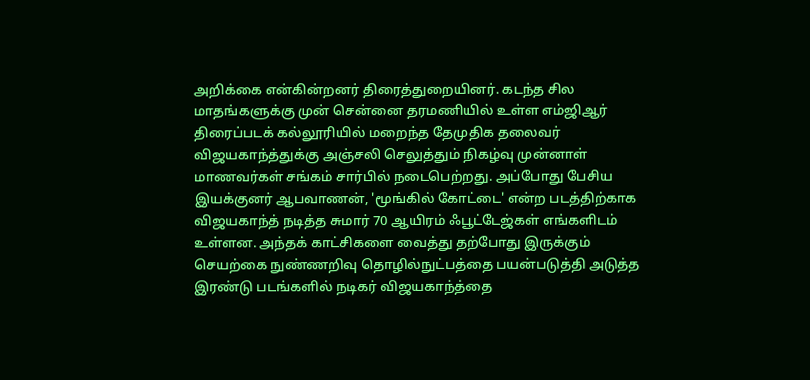அறிக்கை என்கின்றனர் திரைத்துறையினர். கடந்த சில மாதங்களுக்கு முன் சென்னை தரமணியில் உள்ள எம்ஜிஆர் திரைப்படக் கல்லூரியில் மறைந்த தேமுதிக தலைவர் விஜயகாந்த்துக்கு அஞ்சலி செலுத்தும் நிகழ்வு முன்னாள் மாணவர்கள் சங்கம் சார்பில் நடைபெற்றது. அப்போது பேசிய இயக்குனர் ஆபவாணன், 'மூங்கில் கோட்டை' என்ற படத்திற்காக விஜயகாந்த் நடித்த சுமார் 70 ஆயிரம் ஃபூட்டேஜ்கள் எங்களிடம் உள்ளன. அந்தக் காட்சிகளை வைத்து தற்போது இருக்கும் செயற்கை நுண்ணறிவு தொழில்நுட்பத்தை பயன்படுத்தி அடுத்த இரண்டு படங்களில் நடிகர் விஜயகாந்த்தை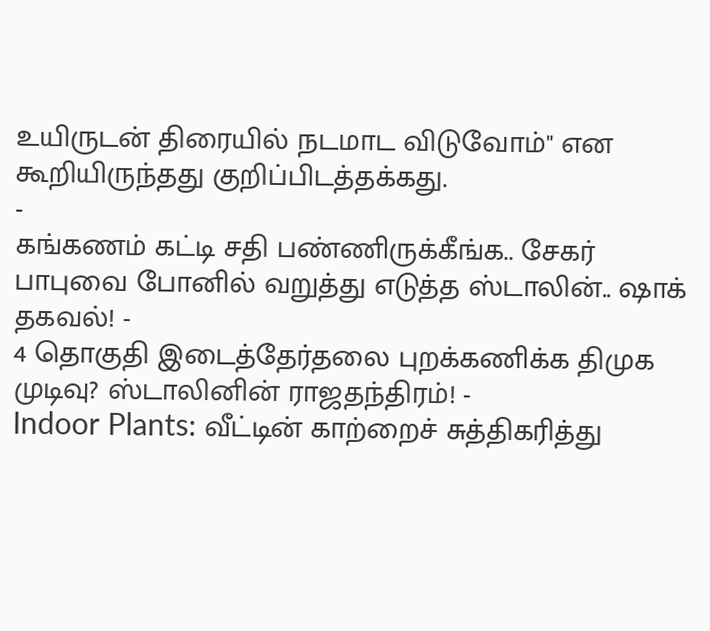உயிருடன் திரையில் நடமாட விடுவோம்" என கூறியிருந்தது குறிப்பிடத்தக்கது.
-
கங்கணம் கட்டி சதி பண்ணிருக்கீங்க.. சேகர் பாபுவை போனில் வறுத்து எடுத்த ஸ்டாலின்.. ஷாக் தகவல்! -
4 தொகுதி இடைத்தேர்தலை புறக்கணிக்க திமுக முடிவு? ஸ்டாலினின் ராஜதந்திரம்! -
Indoor Plants: வீட்டின் காற்றைச் சுத்திகரித்து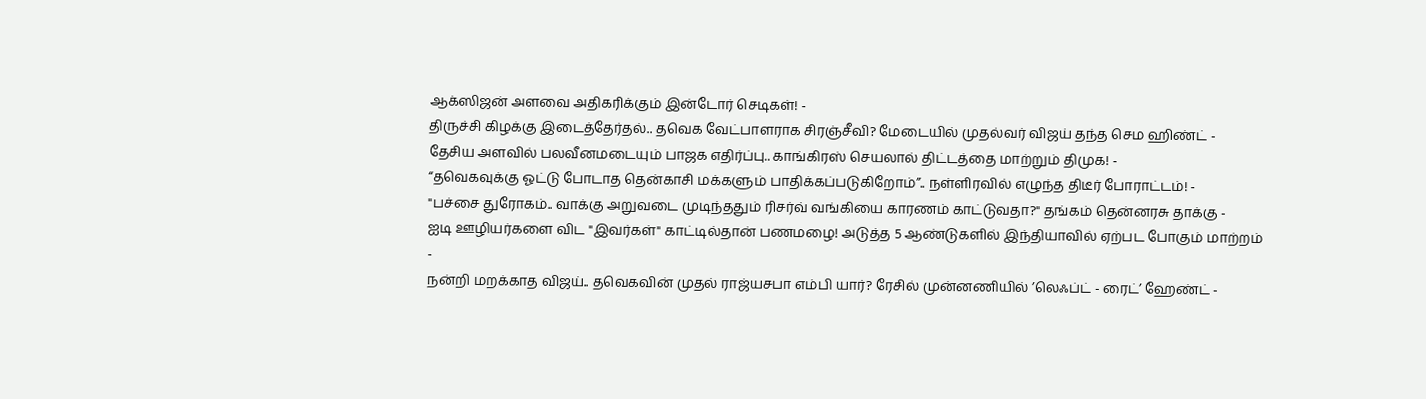ஆக்ஸிஜன் அளவை அதிகரிக்கும் இன்டோர் செடிகள்! -
திருச்சி கிழக்கு இடைத்தேர்தல்.. தவெக வேட்பாளராக சிரஞ்சீவி? மேடையில் முதல்வர் விஜய் தந்த செம ஹிண்ட் -
தேசிய அளவில் பலவீனமடையும் பாஜக எதிர்ப்பு.. காங்கிரஸ் செயலால் திட்டத்தை மாற்றும் திமுக! -
“தவெகவுக்கு ஓட்டு போடாத தென்காசி மக்களும் பாதிக்கப்படுகிறோம்”.. நள்ளிரவில் எழுந்த திடீர் போராட்டம்! -
"பச்சை துரோகம்.. வாக்கு அறுவடை முடிந்ததும் ரிசர்வ் வங்கியை காரணம் காட்டுவதா?" தங்கம் தென்னரசு தாக்கு -
ஐடி ஊழியர்களை விட "இவர்கள்" காட்டில்தான் பணமழை! அடுத்த 5 ஆண்டுகளில் இந்தியாவில் ஏற்பட போகும் மாற்றம் -
நன்றி மறக்காத விஜய்.. தவெகவின் முதல் ராஜ்யசபா எம்பி யார்? ரேசில் முன்னணியில் ’லெஃப்ட் - ரைட்’ ஹேண்ட் -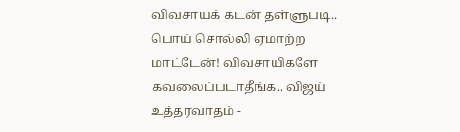விவசாயக் கடன் தள்ளுபடி.. பொய் சொல்லி ஏமாற்ற மாட்டேன்! விவசாயிகளே கவலைப்படாதீங்க.. விஜய் உத்தரவாதம் -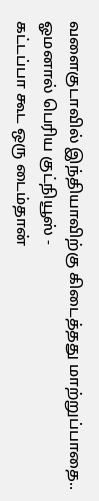வளைகுடாவில் இந்தியாவிற்கு கிடைத்தது மாற்றுப்பாதை.. ஓமனால் பெரிய குட்நியூஸ் -
கட்டப்பா கூட ஒரு டைம்தான்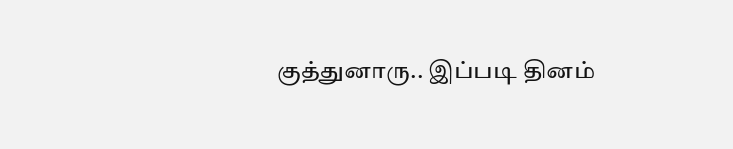குத்துனாரு.. இப்படி தினம்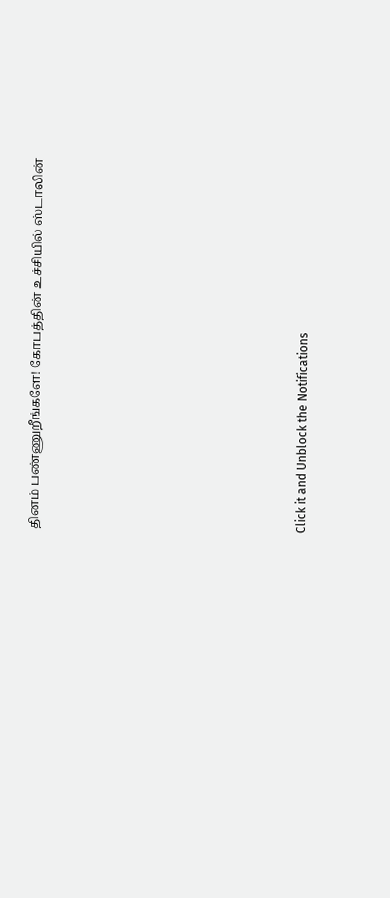தினம் பண்ணுறீங்களே! கோபத்தின் உச்சியில் ஸ்டாலின்












Click it and Unblock the Notifications